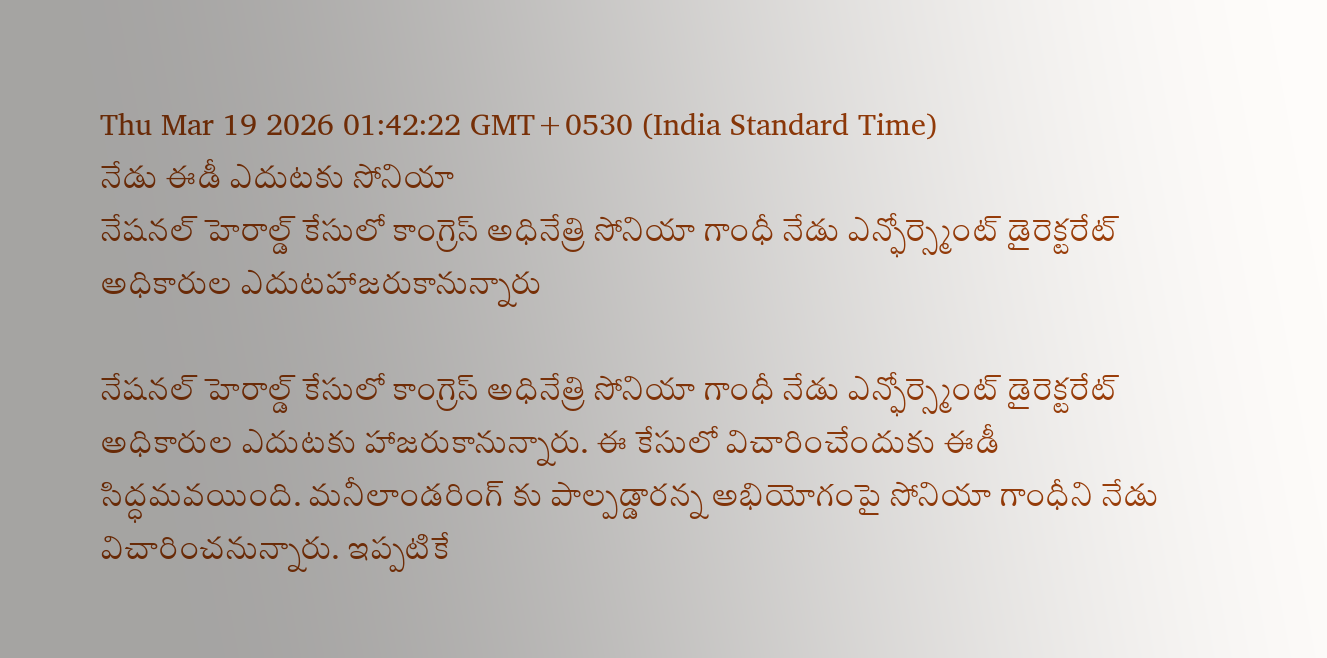Thu Mar 19 2026 01:42:22 GMT+0530 (India Standard Time)
నేడు ఈడీ ఎదుటకు సోనియా
నేషనల్ హెరాల్డ్ కేసులో కాంగ్రెస్ అధినేత్రి సోనియా గాంధీ నేడు ఎన్ఫోర్స్మెంట్ డైరెక్టరేట్ అధికారుల ఎదుటహాజరుకానున్నారు

నేషనల్ హెరాల్డ్ కేసులో కాంగ్రెస్ అధినేత్రి సోనియా గాంధీ నేడు ఎన్ఫోర్స్మెంట్ డైరెక్టరేట్ అధికారుల ఎదుటకు హాజరుకానున్నారు. ఈ కేసులో విచారించేందుకు ఈడీ సిద్ధమవయింది. మనీలాండరింగ్ కు పాల్పడ్డారన్న అభియోగంపై సోనియా గాంధీని నేడు విచారించనున్నారు. ఇప్పటికే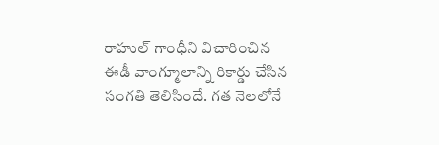రాహుల్ గాంధీని విచారించిన ఈడీ వాంగ్మూలాన్ని రికార్డు చేసిన సంగతి తెలిసిందే. గత నెలలోనే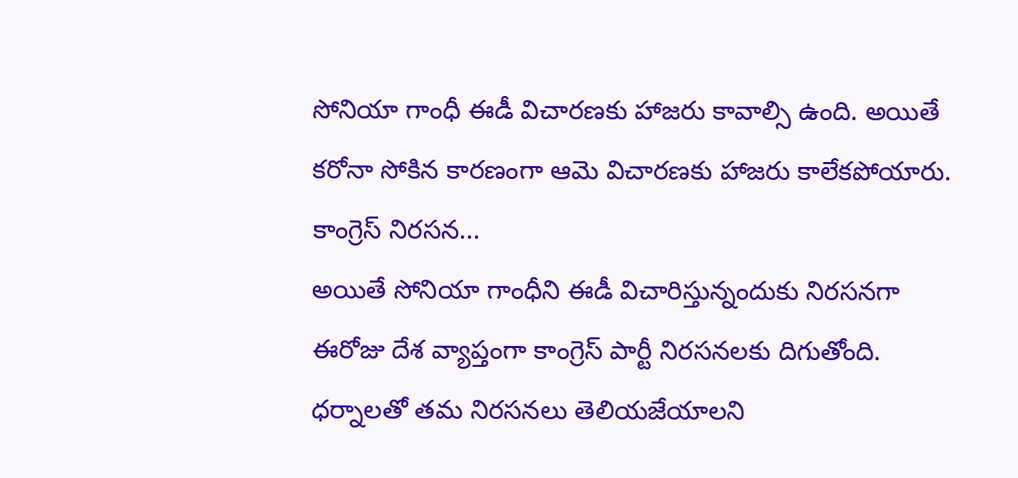సోనియా గాంధీ ఈడీ విచారణకు హాజరు కావాల్సి ఉంది. అయితే కరోనా సోకిన కారణంగా ఆమె విచారణకు హాజరు కాలేకపోయారు.
కాంగ్రెస్ నిరసన...
అయితే సోనియా గాంధీని ఈడీ విచారిస్తున్నందుకు నిరసనగా ఈరోజు దేశ వ్యాప్తంగా కాంగ్రెస్ పార్టీ నిరసనలకు దిగుతోంది. ధర్నాలతో తమ నిరసనలు తెలియజేయాలని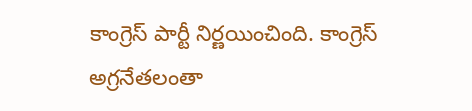కాంగ్రెస్ పార్టీ నిర్ణయించింది. కాంగ్రెస్ అగ్రనేతలంతా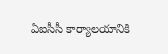ఏఐసీసీ కార్యాలయానికి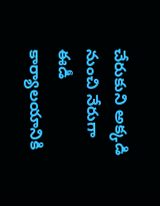చేరుకుని అక్కడి నుంచి నేరుగా ఈడీ కార్యాలయానికి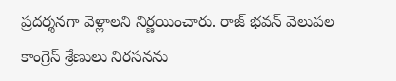ప్రదర్శనగా వెళ్లాలని నిర్ణయించారు. రాజ్ భవన్ వెలుపల కాంగ్రెస్ శ్రేణులు నిరసనను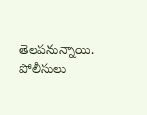తెలపనున్నాయి. పోలీసులు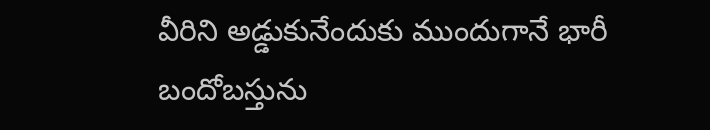వీరిని అడ్డుకునేందుకు ముందుగానే భారీ బందోబస్తును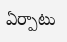ఏర్పాటు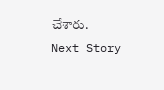చేశారు.
Next Story